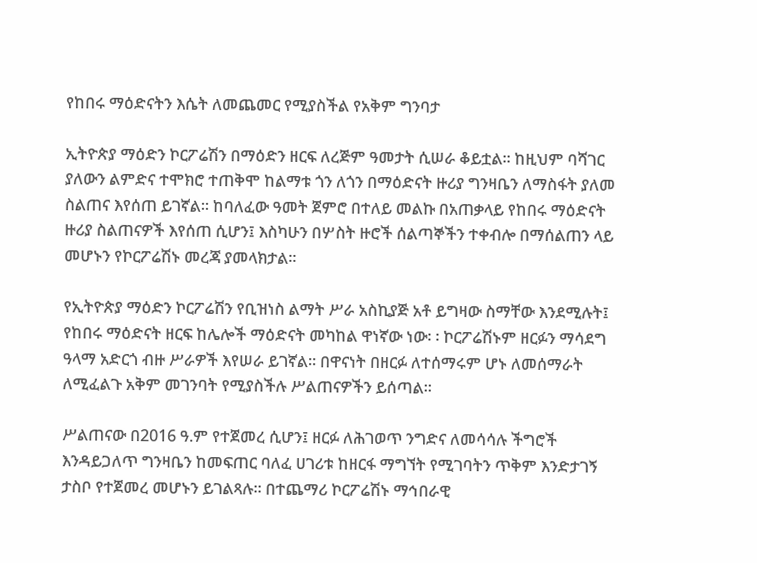የከበሩ ማዕድናትን እሴት ለመጨመር የሚያስችል የአቅም ግንባታ

ኢትዮጵያ ማዕድን ኮርፖሬሽን በማዕድን ዘርፍ ለረጅም ዓመታት ሲሠራ ቆይቷል። ከዚህም ባሻገር ያለውን ልምድና ተሞክሮ ተጠቅሞ ከልማቱ ጎን ለጎን በማዕድናት ዙሪያ ግንዛቤን ለማስፋት ያለመ ስልጠና እየሰጠ ይገኛል። ከባለፈው ዓመት ጀምሮ በተለይ መልኩ በአጠቃላይ የከበሩ ማዕድናት ዙሪያ ስልጠናዎች እየሰጠ ሲሆን፤ እስካሁን በሦስት ዙሮች ሰልጣኞችን ተቀብሎ በማሰልጠን ላይ መሆኑን የኮርፖሬሽኑ መረጃ ያመላክታል።

የኢትዮጵያ ማዕድን ኮርፖሬሽን የቢዝነስ ልማት ሥራ አስኪያጅ አቶ ይግዛው ስማቸው እንደሚሉት፤ የከበሩ ማዕድናት ዘርፍ ከሌሎች ማዕድናት መካከል ዋነኛው ነው፡ ፡ ኮርፖሬሽኑም ዘርፉን ማሳደግ ዓላማ አድርጎ ብዙ ሥራዎች እየሠራ ይገኛል። በዋናነት በዘርፉ ለተሰማሩም ሆኑ ለመሰማራት ለሚፈልጉ አቅም መገንባት የሚያስችሉ ሥልጠናዎችን ይሰጣል።

ሥልጠናው በ2016 ዓ.ም የተጀመረ ሲሆን፤ ዘርፉ ለሕገወጥ ንግድና ለመሳሳሉ ችግሮች እንዳይጋለጥ ግንዛቤን ከመፍጠር ባለፈ ሀገሪቱ ከዘርፋ ማግኘት የሚገባትን ጥቅም እንድታገኝ ታስቦ የተጀመረ መሆኑን ይገልጻሉ። በተጨማሪ ኮርፖሬሽኑ ማኅበራዊ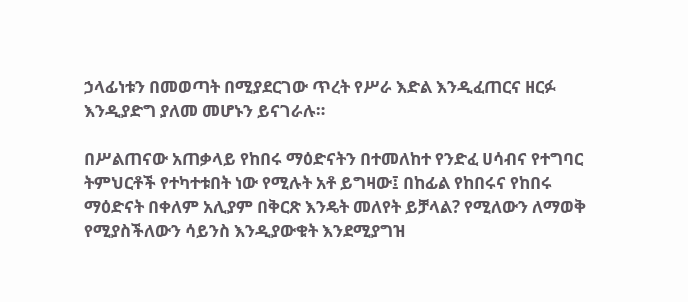ኃላፊነቱን በመወጣት በሚያደርገው ጥረት የሥራ እድል እንዲፈጠርና ዘርፉ እንዲያድግ ያለመ መሆኑን ይናገራሉ።

በሥልጠናው አጠቃላይ የከበሩ ማዕድናትን በተመለከተ የንድፈ ሀሳብና የተግባር ትምህርቶች የተካተቱበት ነው የሚሉት አቶ ይግዛው፤ በከፊል የከበሩና የከበሩ ማዕድናት በቀለም አሊያም በቅርጽ እንዴት መለየት ይቻላል? የሚለውን ለማወቅ የሚያስችለውን ሳይንስ እንዲያውቁት እንደሚያግዝ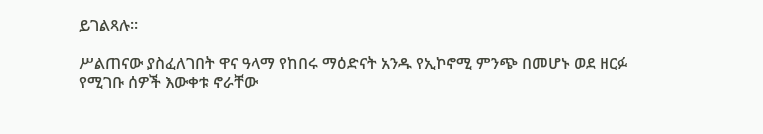ይገልጻሉ።

ሥልጠናው ያስፈለገበት ዋና ዓላማ የከበሩ ማዕድናት አንዱ የኢኮኖሚ ምንጭ በመሆኑ ወደ ዘርፉ የሚገቡ ሰዎች እውቀቱ ኖራቸው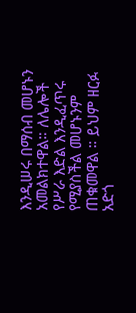እንዲሠሩ በማሰብ መሆኑን አመልክተዋል። ለሌሎች የሥራ እድል እንዲፈጥሩ የሚያስችል መሆኑንም ጠቁመዋል ። ይህም ዘርፉ አድጎ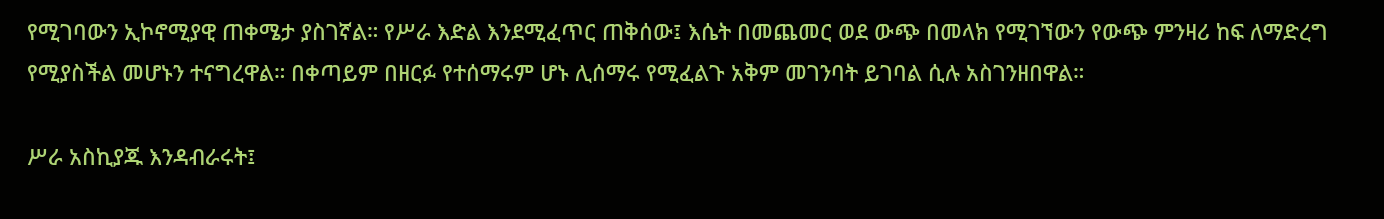የሚገባውን ኢኮኖሚያዊ ጠቀሜታ ያስገኛል። የሥራ እድል እንደሚፈጥር ጠቅሰው፤ እሴት በመጨመር ወደ ውጭ በመላክ የሚገኘውን የውጭ ምንዛሪ ከፍ ለማድረግ የሚያስችል መሆኑን ተናግረዋል። በቀጣይም በዘርፉ የተሰማሩም ሆኑ ሊሰማሩ የሚፈልጉ አቅም መገንባት ይገባል ሲሉ አስገንዘበዋል።

ሥራ አስኪያጁ እንዳብራሩት፤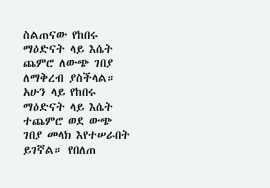ስልጠናው የከበሩ ማዕድናት ላይ እሴት ጨምሮ ለውጭ ገበያ ለማቅረብ ያስችላል። አሁን ላይ የከበሩ ማዕድናት ላይ እሴት ተጨምሮ ወደ ውጭ ገበያ መላክ እየተሠራበት ይገኛል። የበለጠ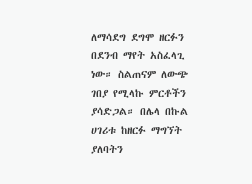ለማሳደግ ደግሞ ዘርፉን በደንብ ማየት አስፈላጊ ነው። ስልጠናም ለውጭ ገበያ የሚላኩ ምርቶችን ያሳድጋል። በሌላ በኩል ሀገሪቱ ከዘርፉ ማግኘት ያለባትን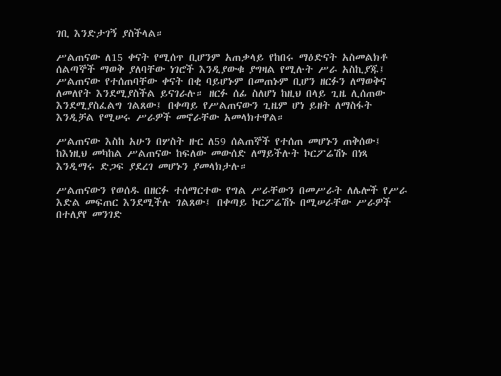ገቢ እንድታገኝ ያስችላል።

ሥልጠናው ለ15 ቀናት የሚሰጥ ቢሆንም አጠቃላይ የከበሩ ማዕድናት አስመልክቶ ሰልጣኞች ማወቅ ያለባቸው ነገሮች እንዲያውቁ ያግዛል የሚሉት ሥራ አስኪያጁ፤ ሥልጠናው የተሰጠባቸው ቀናት በቂ ባይሆኑም በመጠኑም ቢሆን ዘርፉን ለማወቅና ለመለየት እንደሚያስችል ይናገራሉ። ዘርፉ ሰፊ ስለሆነ ከዚህ በላይ ጊዜ ሊሰጠው እንደሚያስፈልግ ገልጸው፤ በቀጣይ የሥልጠናውን ጊዜም ሆነ ይዘት ለማስፋት እንዲቻል የሚሠሩ ሥራዎች መኖራቸው አመላክተዋል።

ሥልጠናው እስከ አሁን በሦስት ዙር ለ59 ሰልጠኞች የተሰጠ መሆኑን ጠቅሰው፤ ከእነዚህ መካከል ሥልጠናው ከፍለው መውሰድ ለማይችሉት ኮርፖሬሽኑ በነጻ እንዲማሩ ድጋፍ ያደረገ መሆኑን ያመላክታሉ።

ሥልጠናውን የወሰዱ በዘርፉ ተሰማርተው የግል ሥራቸውን በመሥራት ለሌሎች የሥራ እድል መፍጠር እንደሚችሉ ገልጸው፤ በቀጣይ ኮርፖሬሽኑ በሚሠራቸው ሥራዎች በተለያየ መንገድ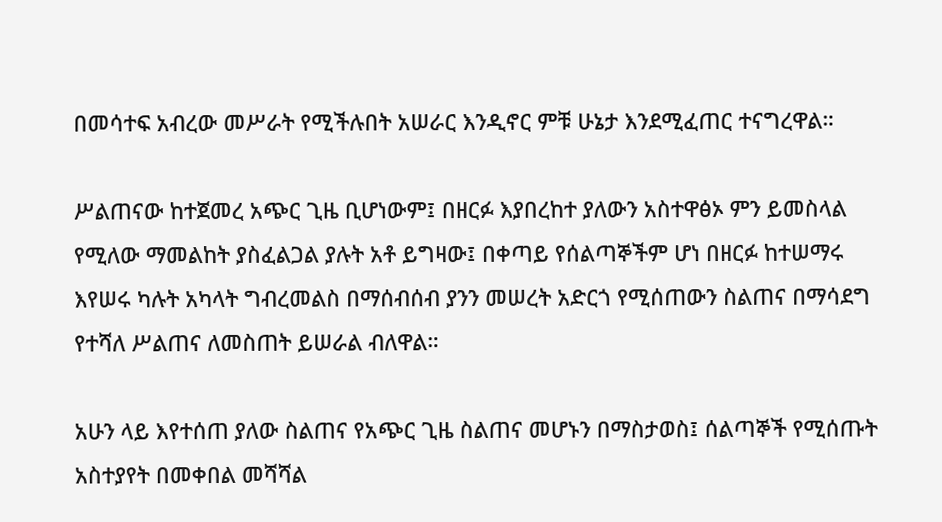በመሳተፍ አብረው መሥራት የሚችሉበት አሠራር እንዲኖር ምቹ ሁኔታ እንደሚፈጠር ተናግረዋል።

ሥልጠናው ከተጀመረ አጭር ጊዜ ቢሆነውም፤ በዘርፉ እያበረከተ ያለውን አስተዋፅኦ ምን ይመስላል የሚለው ማመልከት ያስፈልጋል ያሉት አቶ ይግዛው፤ በቀጣይ የሰልጣኞችም ሆነ በዘርፉ ከተሠማሩ እየሠሩ ካሉት አካላት ግብረመልስ በማሰብሰብ ያንን መሠረት አድርጎ የሚሰጠውን ስልጠና በማሳደግ የተሻለ ሥልጠና ለመስጠት ይሠራል ብለዋል።

አሁን ላይ እየተሰጠ ያለው ስልጠና የአጭር ጊዜ ስልጠና መሆኑን በማስታወስ፤ ሰልጣኞች የሚሰጡት አስተያየት በመቀበል መሻሻል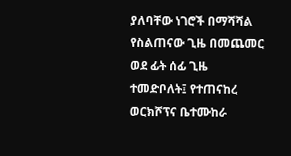ያለባቸው ነገሮች በማሻሻል የስልጠናው ጊዜ በመጨመር ወደ ፊት ሰፊ ጊዜ ተመድቦለት፤ የተጠናከረ ወርክሾፕና ቤተሙከራ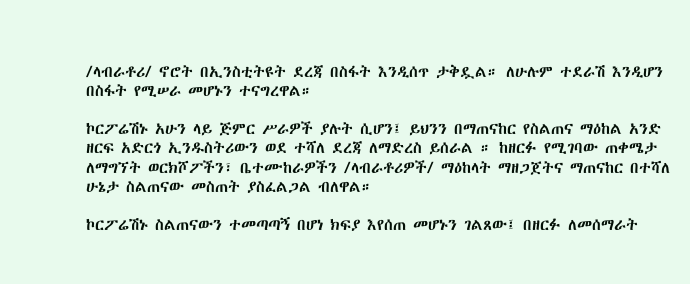/ላብራቶሪ/ ኖሮት በኢንስቲትዩት ደረጃ በስፋት እንዲሰጥ ታቅዷል። ለሁሉም ተደራሽ እንዲሆን በስፋት የሚሠራ መሆኑን ተናግረዋል።

ኮርፖሬሽኑ አሁን ላይ ጅምር ሥራዎች ያሉት ሲሆን፤ ይህንን በማጠናከር የስልጠና ማዕከል አንድ ዘርፍ አድርጎ ኢንዱስትሪውን ወደ ተሻለ ደረጃ ለማድረስ ይሰራል ። ከዘርፉ የሚገባው ጠቀሜታ ለማግኘት ወርክሾፖችን፣ ቤተሙከራዎችን /ላብራቶሪዎች/ ማዕከላት ማዘጋጀትና ማጠናከር በተሻለ ሁኔታ ስልጠናው መስጠት ያስፈልጋል ብለዋል።

ኮርፖሬሽኑ ስልጠናውን ተመጣጣኝ በሆነ ክፍያ እየሰጠ መሆኑን ገልጸው፤ በዘርፉ ለመሰማራት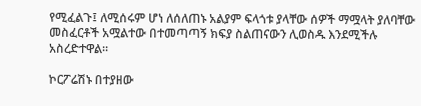የሚፈልጉ፤ ለሚሰሩም ሆነ ለሰለጠኑ አልያም ፍላጎቱ ያላቸው ሰዎች ማሟላት ያለባቸው መስፈርቶች አሟልተው በተመጣጣኝ ክፍያ ስልጠናውን ሊወስዱ እንደሚችሉ አስረድተዋል።

ኮርፖሬሽኑ በተያዘው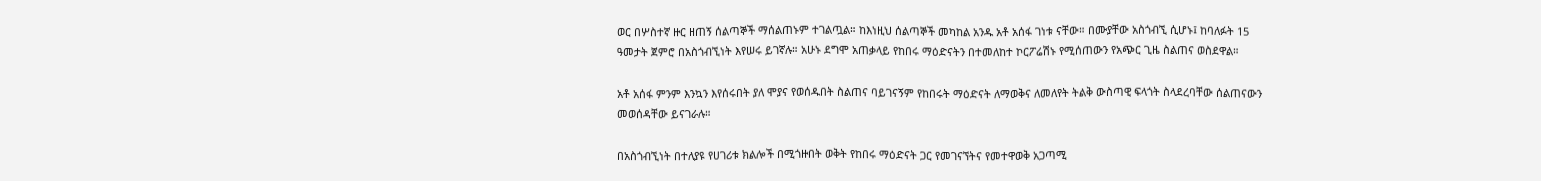ወር በሦስተኛ ዙር ዘጠኝ ሰልጣኞች ማሰልጠኑም ተገልጧል። ከእነዚህ ሰልጣኞች መካከል አንዱ አቶ አሰፋ ገነቱ ናቸው። በሙያቸው አስጎብኚ ሲሆኑ፤ ከባለፉት 15 ዓመታት ጀምሮ በአስጎብኚነት እየሠሩ ይገኛሉ። አሁኑ ደግሞ አጠቃላይ የከበሩ ማዕድናትን በተመለከተ ኮርፖሬሽኑ የሚሰጠውን የአጭር ጊዜ ስልጠና ወስደዋል።

አቶ አሰፋ ምንም እንኳን እየሰሩበት ያለ ሞያና የወሰዱበት ስልጠና ባይገናኝም የከበሩት ማዕድናት ለማወቅና ለመለየት ትልቅ ውስጣዊ ፍላጎት ስላደረባቸው ሰልጠናውን መወሰዳቸው ይናገራሉ።

በአስጎብኚነት በተለያዩ የሀገሪቱ ክልሎች በሚጎዙበት ወቅት የከበሩ ማዕድናት ጋር የመገናኘትና የመተዋወቅ አጋጣሚ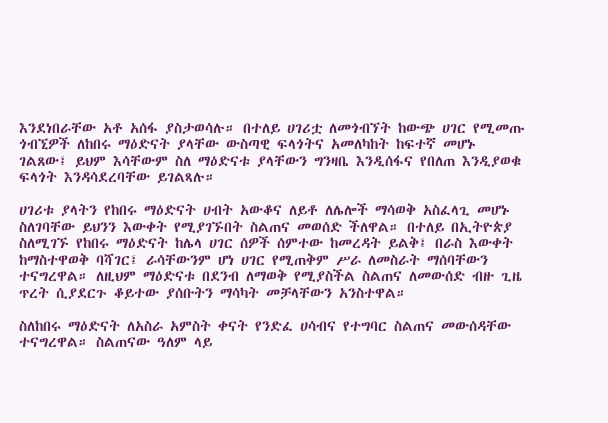እንደነበራቸው አቶ አሰፋ ያስታወሳሉ። በተለይ ሀገሪቷ ለመጎብኘት ከውጭ ሀገር የሚመጡ ጎብኚዎች ለከበሩ ማዕድናት ያላቸው ውስጣዊ ፍላጎትና አመለካከት ከፍተኛ መሆኑ ገልጸው፤ ይህም እሳቸውም ስለ ማዕድናቱ ያላቸውን ግንዛቤ እንዲሰፋና የበለጠ እንዲያወቁ ፍላጎት እንዳሳደረባቸው ይገልጻሉ።

ሀገሪቱ ያላትን የከበሩ ማዕድናት ሀብት አውቆና ለይቶ ለሌሎች ማሳወቅ አስፈላጊ መሆኑ ስለገባቸው ይህንን እውቀት የሚያገኙበት ስልጠና መወሰድ ችለዋል። በተለይ በኢትዮጵያ ስለሚገኙ የከበሩ ማዕድናት ከሌላ ሀገር ሰዎች ሰምተው ከመረዳት ይልቅ፤ በራስ እውቀት ከማስተዋወቅ ባሻገር፤ ራሳቸውንም ሆነ ሀገር የሚጠቅም ሥራ ለመስራት ማሰባቸውን ተናግረዋል። ለዚህም ማዕድናቱ በደንብ ለማወቅ የሚያስችል ስልጠና ለመውሰድ ብዙ ጊዜ ጥረት ሲያደርጉ ቆይተው ያሰቡትን ማሳካት መቻላቸውን አንስተዋል።

ስለከበሩ ማዕድናት ለአስራ አምስት ቀናት የንድፈ ሀሳብና የተግባር ስልጠና መውሰዳቸው ተናግረዋል። ስልጠናው ዓለም ላይ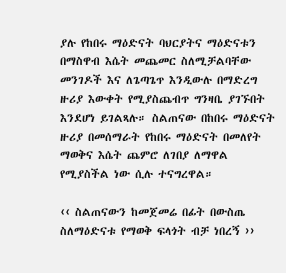ያሉ የከበሩ ማዕድናት ባህርያትና ማዕድናቱን በማስዋብ እሴት መጨመር ስለሚቻልባቸው መንገዶች እና ለጌጣጌጥ እንዲውሉ በማድረግ ዙሪያ እውቀት የሚያስጨብጥ ግንዛቤ ያገኙበት እንደሆነ ይገልጻሉ። ስልጠናው በከበሩ ማዕድናት ዙሪያ በመሰማራት የከበሩ ማዕድናት በመለየት ማወቅና እሴት ጨምሮ ለገበያ ለማዋል የሚያስችል ነው ሲሉ ተናግረዋል።

‹‹ ስልጠናውን ከመጀመሬ በፊት በውስጤ ስለማዕድናቱ የማወቅ ፍላጎት ብቻ ነበረኝ ››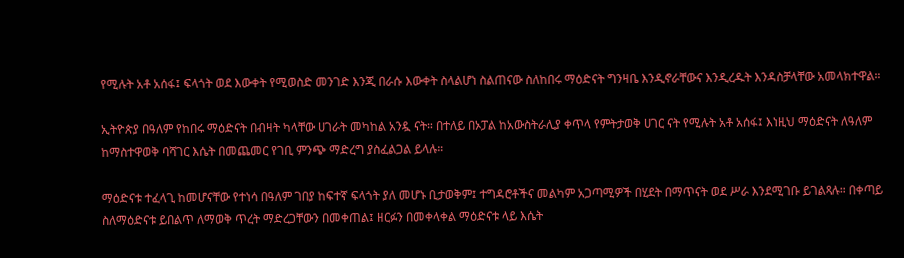የሚሉት አቶ አሰፋ፤ ፍላጎት ወደ እውቀት የሚወስድ መንገድ እንጂ በራሱ እውቀት ስላልሆነ ስልጠናው ስለከበሩ ማዕድናት ግንዛቤ እንዲኖራቸውና እንዲረዱት እንዳስቻላቸው አመላክተዋል።

ኢትዮጵያ በዓለም የከበሩ ማዕድናት በብዛት ካላቸው ሀገራት መካከል አንዷ ናት። በተለይ በኦፓል ከአውስትራሊያ ቀጥላ የምትታወቅ ሀገር ናት የሚሉት አቶ አሰፋ፤ እነዚህ ማዕድናት ለዓለም ከማስተዋወቅ ባሻገር እሴት በመጨመር የገቢ ምንጭ ማድረግ ያስፈልጋል ይላሉ።

ማዕድናቱ ተፈላጊ ከመሆናቸው የተነሳ በዓለም ገበያ ከፍተኛ ፍላጎት ያለ መሆኑ ቢታወቅም፤ ተግዳሮቶችና መልካም አጋጣሚዎች በሂደት በማጥናት ወደ ሥራ እንደሚገቡ ይገልጻሉ። በቀጣይ ስለማዕድናቱ ይበልጥ ለማወቅ ጥረት ማድረጋቸውን በመቀጠል፤ ዘርፉን በመቀላቀል ማዕድናቱ ላይ እሴት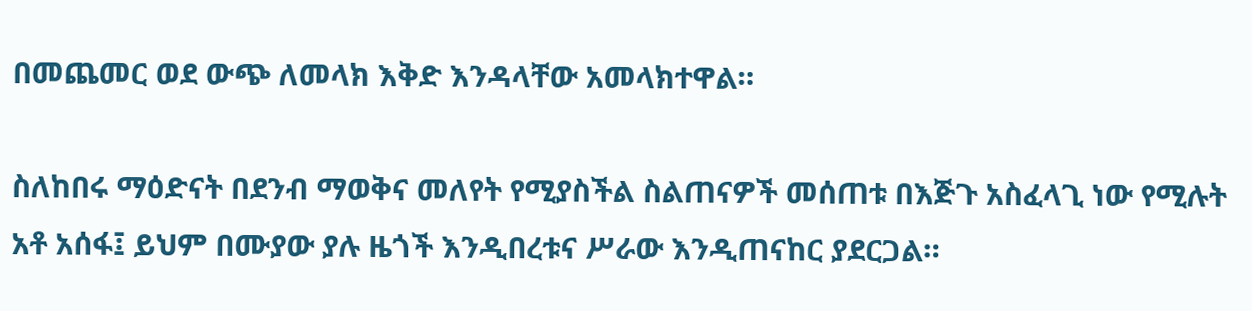በመጨመር ወደ ውጭ ለመላክ እቅድ እንዳላቸው አመላክተዋል።

ስለከበሩ ማዕድናት በደንብ ማወቅና መለየት የሚያስችል ስልጠናዎች መሰጠቱ በእጅጉ አስፈላጊ ነው የሚሉት አቶ አሰፋ፤ ይህም በሙያው ያሉ ዜጎች እንዲበረቱና ሥራው እንዲጠናከር ያደርጋል።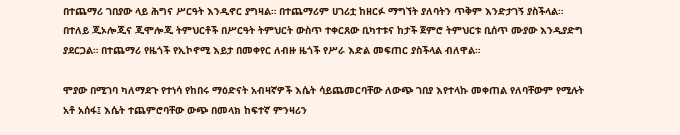በተጨማሪ ገበያው ላይ ሕግና ሥርዓት እንዲኖር ያግዛል። በተጨማሪም ሀገሪቷ ከዘርፉ ማግኘት ያለባትን ጥቅም እንድታገኝ ያስችላል። በተለይ ጂኦሎጂና ጂሞሎጂ ትምህርቶች በሥርዓት ትምህርት ውስጥ ተቀርጸው ቢካተቱና ከታች ጀምሮ ትምህርቱ ቢሰጥ ሙያው እንዲያድግ ያደርጋል። በተጨማሪ የዜጎች የኢኮኖሚ እይታ በመቀየር ለብዙ ዜጎች የሥራ እድል መፍጠር ያስችላል ብለዋል።

ሞያው በሚገባ ካለማደጉ የተነሳ የከበሩ ማዕድናት አብዛኛዎች እሴት ሳይጨመርባቸው ለውጭ ገበያ እየተላኩ መቀጠል የለባቸውም የሚሉት አቶ አሰፋ፤ እሴት ተጨምሮባቸው ውጭ በመላክ ከፍተኛ ምንዛሪን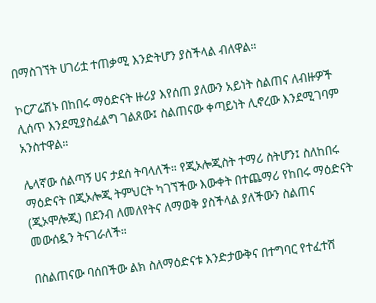በማስገኘት ሀገሪቷ ተጠቃሚ እንድትሆን ያስችላል ብለዋል።

ኮርፖሬሽኑ በከበሩ ማዕድናት ዙሪያ እየሰጠ ያለውን አይነት ስልጠና ለብዙዎች ሊሰጥ እንደሚያስፈልግ ገልጸው፤ ስልጠናው ቀጣይነት ሊኖረው እንደሚገባም አንስተዋል።

ሌላኛው ሰልጣኝ ሀና ታደሰ ትባላለች። የጂኦሎጂስት ተማሪ ስትሆን፤ ስለከበሩ ማዕድናት በጂኦሎጂ ትምህርት ካገኘችው እውቀት በተጨማሪ የከበሩ ማዕድናት (ጂኦሞሎጂ) በደንብ ለመለየትና ለማወቅ ያስችላል ያለችውን ስልጠና መውሰዷን ትናገራለች።

በስልጠናው ባሰበችው ልክ ስለማዕድናቱ እንድታውቅና በተግባር የተፈተሸ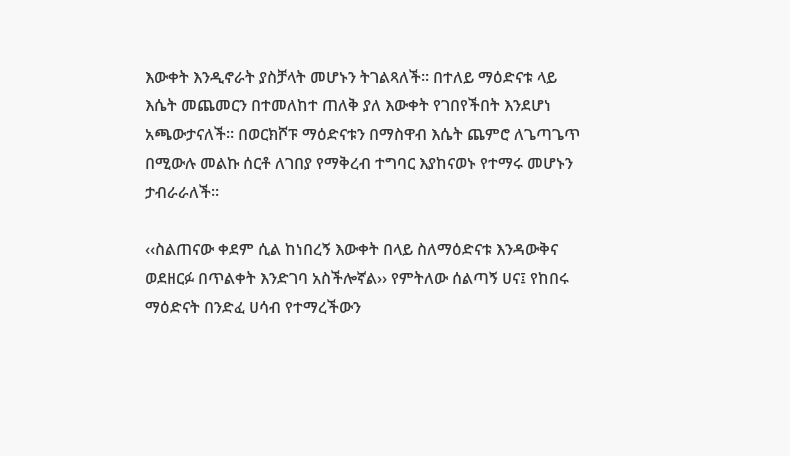እውቀት እንዲኖራት ያስቻላት መሆኑን ትገልጻለች። በተለይ ማዕድናቱ ላይ እሴት መጨመርን በተመለከተ ጠለቅ ያለ እውቀት የገበየችበት እንደሆነ አጫውታናለች። በወርክሾፑ ማዕድናቱን በማስዋብ እሴት ጨምሮ ለጌጣጌጥ በሚውሉ መልኩ ሰርቶ ለገበያ የማቅረብ ተግባር እያከናወኑ የተማሩ መሆኑን ታብራራለች።

‹‹ስልጠናው ቀደም ሲል ከነበረኝ እውቀት በላይ ስለማዕድናቱ እንዳውቅና ወደዘርፉ በጥልቀት እንድገባ አስችሎኛል›› የምትለው ሰልጣኝ ሀና፤ የከበሩ ማዕድናት በንድፈ ሀሳብ የተማረችውን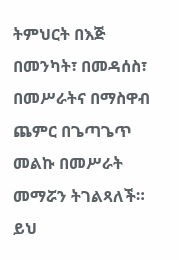ትምህርት በእጅ በመንካት፣ በመዳሰስ፣ በመሥራትና በማስዋብ ጨምር በጌጣጌጥ መልኩ በመሥራት መማሯን ትገልጻለች። ይህ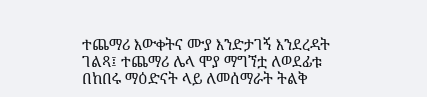ተጨማሪ እውቀትና ሙያ እንድታገኝ እንደረዳት ገልጻ፤ ተጨማሪ ሌላ ሞያ ማግኘቷ ለወደፊቱ በከበሩ ማዕድናት ላይ ለመሰማራት ትልቅ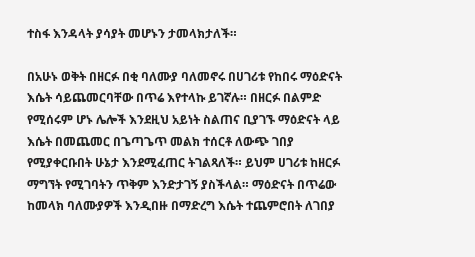ተስፋ እንዳላት ያሳያት መሆኑን ታመላክታለች።

በአሁኑ ወቅት በዘርፉ በቂ ባለሙያ ባለመኖሩ በሀገሪቱ የከበሩ ማዕድናት እሴት ሳይጨመርባቸው በጥሬ እየተላኩ ይገኛሉ። በዘርፉ በልምድ የሚሰሩም ሆኑ ሌሎች እንደዚህ አይነት ስልጠና ቢያገኙ ማዕድናት ላይ እሴት በመጨመር በጌጣጌጥ መልክ ተሰርቶ ለውጭ ገበያ የሚያቀርቡበት ሁኔታ እንደሚፈጠር ትገልጻለች። ይህም ሀገሪቱ ከዘርፉ ማግኘት የሚገባትን ጥቅም እንድታገኝ ያስችላል። ማዕድናት በጥሬው ከመላክ ባለሙያዎች እንዲበዙ በማድረግ እሴት ተጨምሮበት ለገበያ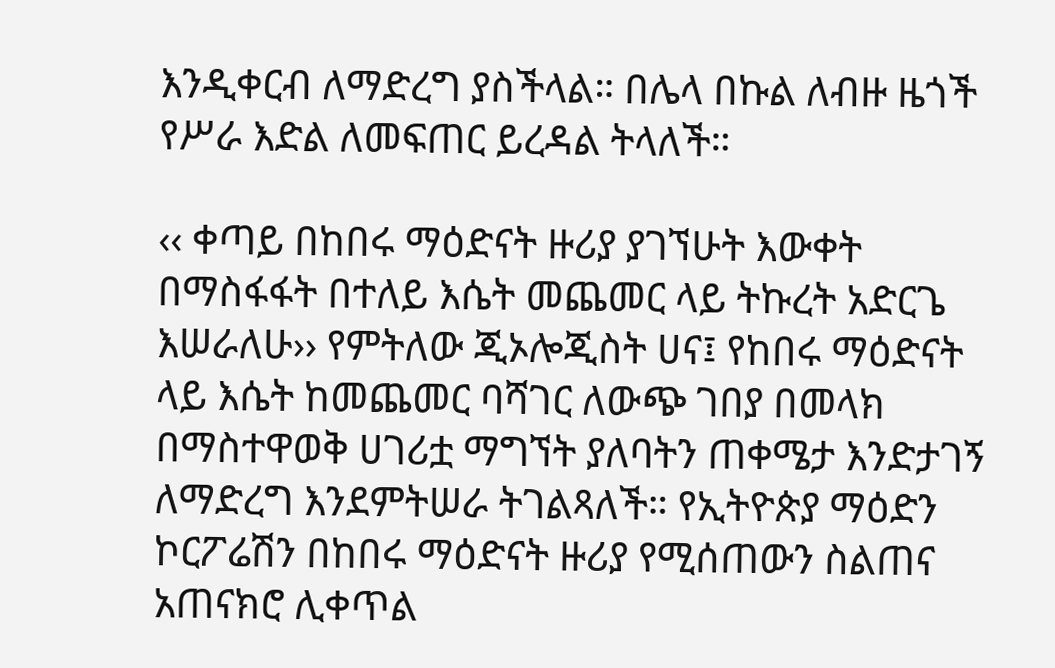እንዲቀርብ ለማድረግ ያስችላል። በሌላ በኩል ለብዙ ዜጎች የሥራ እድል ለመፍጠር ይረዳል ትላለች።

‹‹ ቀጣይ በከበሩ ማዕድናት ዙሪያ ያገኘሁት እውቀት በማስፋፋት በተለይ እሴት መጨመር ላይ ትኩረት አድርጌ እሠራለሁ›› የምትለው ጂኦሎጂስት ሀና፤ የከበሩ ማዕድናት ላይ እሴት ከመጨመር ባሻገር ለውጭ ገበያ በመላክ በማስተዋወቅ ሀገሪቷ ማግኘት ያለባትን ጠቀሜታ እንድታገኝ ለማድረግ እንደምትሠራ ትገልጻለች። የኢትዮጵያ ማዕድን ኮርፖሬሽን በከበሩ ማዕድናት ዙሪያ የሚሰጠውን ስልጠና አጠናክሮ ሊቀጥል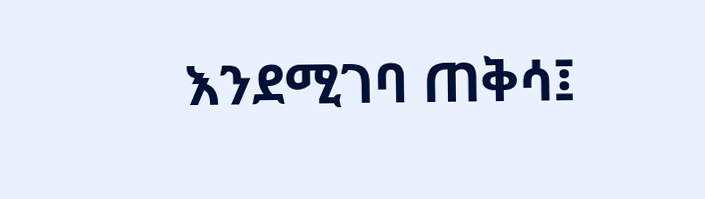እንደሚገባ ጠቅሳ፤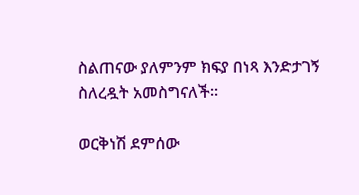ስልጠናው ያለምንም ክፍያ በነጻ እንድታገኝ ስለረዷት አመስግናለች።

ወርቅነሽ ደምሰው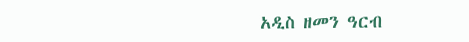አዲስ ዘመን ዓርብ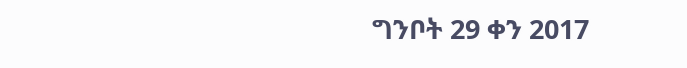ግንቦት 29 ቀን 2017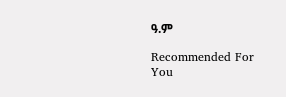ዓ.ም

Recommended For You